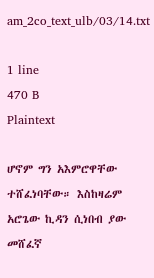am_2co_text_ulb/03/14.txt

1 line
470 B
Plaintext

ሆኖም ግን አእምሮዋቸው ተሸፈነባቸው። እስከዛሬም አሮጌው ኪዳን ሲነበብ ያው መሸፈኛ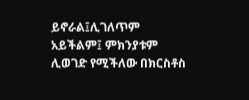ይኖራል፤ሊገለጥም አይችልም፤ ምክንያቱም ሊወገድ የሚችለው በክርስቶስ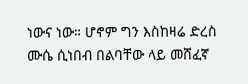ነውና ነው። ሆኖም ግን እስከዛሬ ድረስ ሙሴ ሲነበብ በልባቸው ላይ መሸፈኛ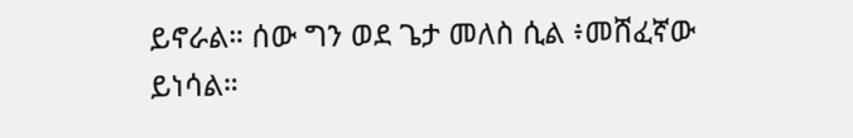ይኖራል። ሰው ግን ወደ ጌታ መለስ ሲል ፥መሸፈኛው ይነሳል።